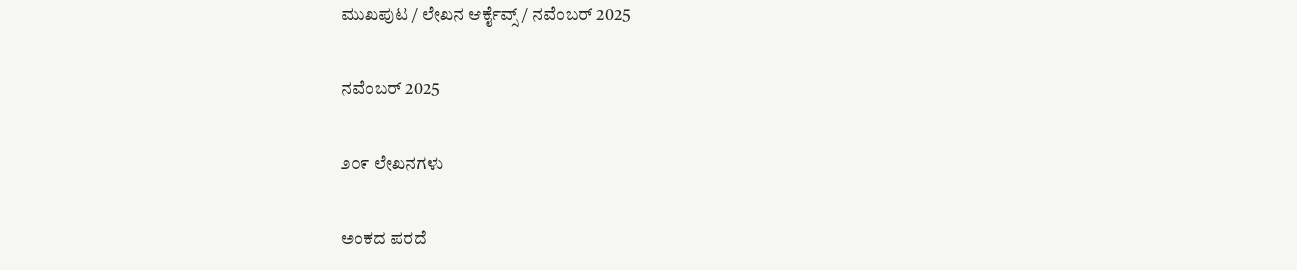ಮುಖಪುಟ / ಲೇಖನ ಆರ್ಕೈವ್ಸ್ / ನವೆಂಬರ್ 2025

ನವೆಂಬರ್ 2025

೨೦೯ ಲೇಖನಗಳು

ಅಂಕದ ಪರದೆ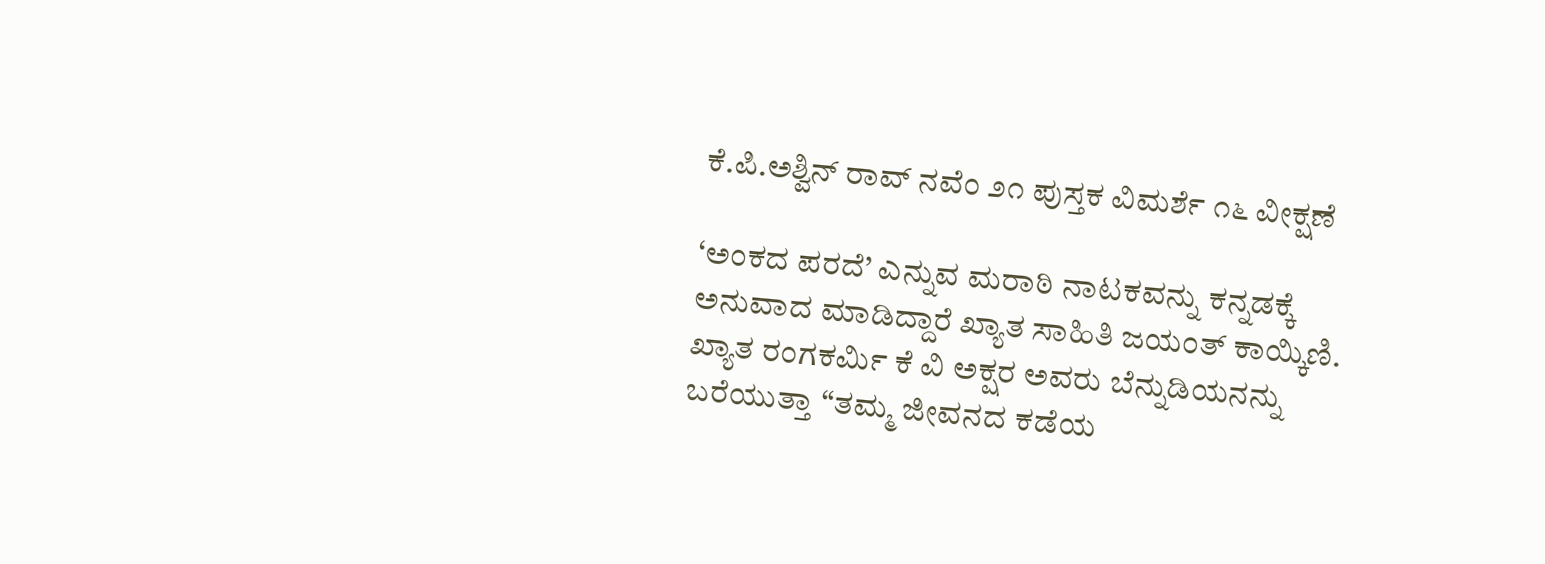ಕೆ.ಪಿ.ಅಶ್ವಿನ್ ರಾವ್ ನವೆಂ ೨೧ ಪುಸ್ತಕ ವಿಮರ್ಶೆ ೧೬ ವೀಕ್ಷಣೆ

‘ಅಂಕದ ಪರದೆ’ ಎನ್ನುವ ಮರಾಠಿ ನಾಟಕವನ್ನು ಕನ್ನಡಕ್ಕೆ ಅನುವಾದ ಮಾಡಿದ್ದಾರೆ ಖ್ಯಾತ ಸಾಹಿತಿ ಜಯಂತ್ ಕಾಯ್ಕಿಣಿ. ಖ್ಯಾತ ರಂಗಕರ್ಮಿ ಕೆ ವಿ ಅಕ್ಷರ ಅವರು ಬೆನ್ನುಡಿಯನನ್ನು ಬರೆಯುತ್ತಾ “ತಮ್ಮ ಜೀವನದ ಕಡೆಯ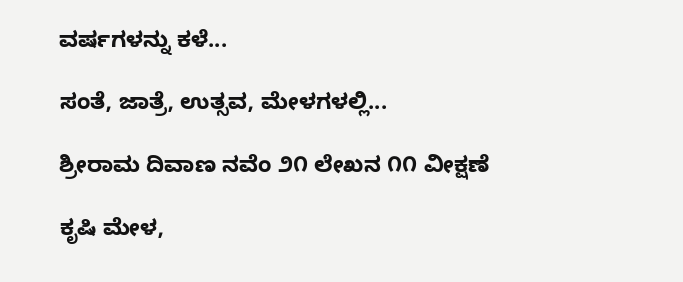ವರ್ಷಗಳನ್ನು ಕಳೆ...

ಸಂತೆ, ಜಾತ್ರೆ, ಉತ್ಸವ, ಮೇಳಗಳಲ್ಲಿ...

ಶ್ರೀರಾಮ ದಿವಾಣ ನವೆಂ ೨೧ ಲೇಖನ ೧೧ ವೀಕ್ಷಣೆ

ಕೃಷಿ ಮೇಳ,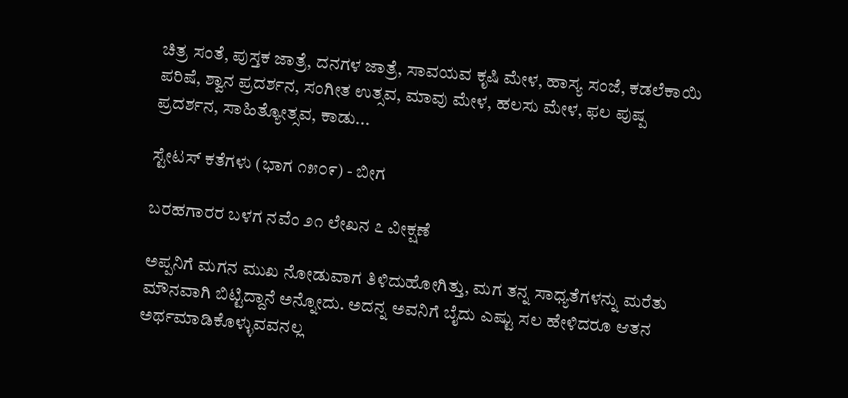ಚಿತ್ರ ಸಂತೆ, ಪುಸ್ತಕ ಜಾತ್ರೆ, ದನಗಳ ಜಾತ್ರೆ, ಸಾವಯವ ಕೃಷಿ ಮೇಳ, ಹಾಸ್ಯ ಸಂಜೆ, ಕಡಲೆಕಾಯಿ ಪರಿಷೆ, ಶ್ವಾನ ಪ್ರದರ್ಶನ, ಸಂಗೀತ ಉತ್ಸವ, ಮಾವು ಮೇಳ, ಹಲಸು ಮೇಳ, ಫಲ ಪುಷ್ಪ ಪ್ರದರ್ಶನ, ಸಾಹಿತ್ಯೋತ್ಸವ, ಕಾಡು...

ಸ್ಟೇಟಸ್ ಕತೆಗಳು (ಭಾಗ ೧೫೦೯) - ಬೀಗ

ಬರಹಗಾರರ ಬಳಗ ನವೆಂ ೨೧ ಲೇಖನ ೭ ವೀಕ್ಷಣೆ

ಅಪ್ಪನಿಗೆ ಮಗನ ಮುಖ ನೋಡುವಾಗ ತಿಳಿದುಹೋಗಿತ್ತು, ಮಗ ತನ್ನ ಸಾಧ್ಯತೆಗಳನ್ನು ಮರೆತು ಮೌನವಾಗಿ ಬಿಟ್ಟಿದ್ದಾನೆ ಅನ್ನೋದು. ಅದನ್ನ ಅವನಿಗೆ ಬೈದು ಎಷ್ಟು ಸಲ ಹೇಳಿದರೂ ಆತನ ಅರ್ಥಮಾಡಿಕೊಳ್ಳುವವನಲ್ಲ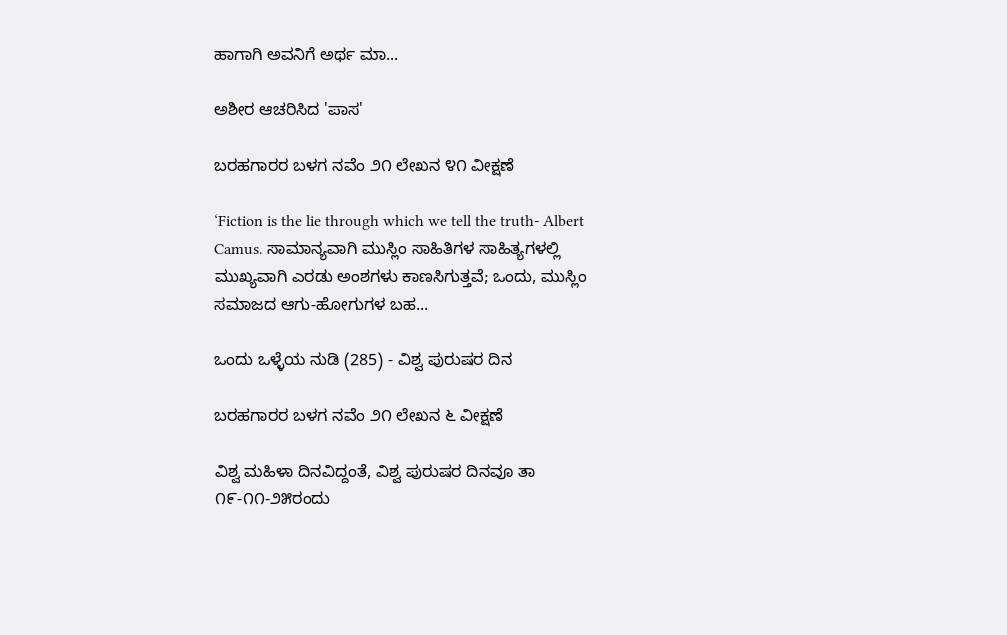ಹಾಗಾಗಿ ಅವನಿಗೆ ಅರ್ಥ ಮಾ...

ಅಶೀರ ಆಚರಿಸಿದ 'ಪಾಸ'

ಬರಹಗಾರರ ಬಳಗ ನವೆಂ ೨೧ ಲೇಖನ ೪೧ ವೀಕ್ಷಣೆ

‘Fiction is the lie through which we tell the truth- Albert Camus. ಸಾಮಾನ್ಯವಾಗಿ ಮುಸ್ಲಿಂ ಸಾಹಿತಿಗಳ ಸಾಹಿತ್ಯಗಳಲ್ಲಿ ಮುಖ್ಯವಾಗಿ ಎರಡು ಅಂಶಗಳು ಕಾಣಸಿಗುತ್ತವೆ; ಒಂದು, ಮುಸ್ಲಿಂ ಸಮಾಜದ ಆಗು-ಹೋಗುಗಳ ಬಹ...

ಒಂದು ಒಳ್ಳೆಯ ನುಡಿ (285) - ವಿಶ್ವ ಪುರುಷರ ದಿನ

ಬರಹಗಾರರ ಬಳಗ ನವೆಂ ೨೧ ಲೇಖನ ೬ ವೀಕ್ಷಣೆ

ವಿಶ್ವ ಮಹಿಳಾ ದಿನವಿದ್ದಂತೆ, ವಿಶ್ವ ಪುರುಷರ ದಿನವೂ ತಾ ೧೯-೧೧-೨೫ರಂದು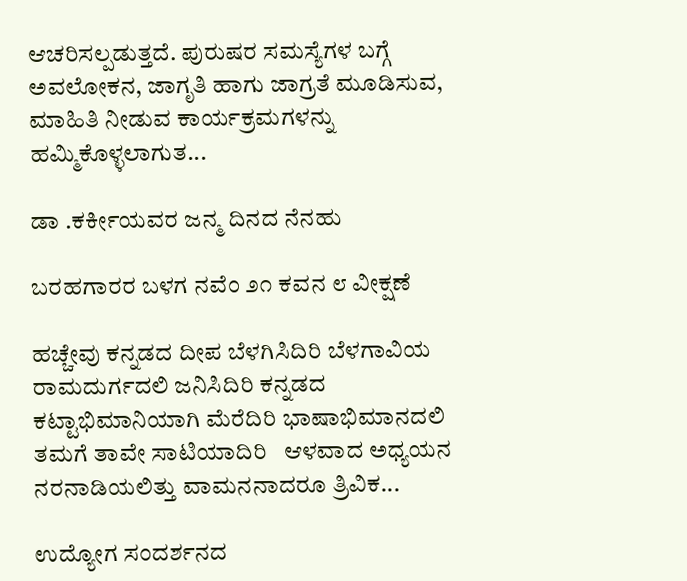ಆಚರಿಸಲ್ಪಡುತ್ತದೆ. ಪುರುಷರ ಸಮಸ್ಯೆಗಳ ಬಗ್ಗೆ ಅವಲೋಕನ, ಜಾಗೃತಿ ಹಾಗು ಜಾಗ್ರತೆ ಮೂಡಿಸುವ, ಮಾಹಿತಿ ನೀಡುವ ಕಾರ್ಯಕ್ರಮಗಳನ್ನು ಹಮ್ಮಿಕೊಳ್ಳಲಾಗುತ...

ಡಾ .ಕರ್ಕೀಯವರ ಜನ್ಮ ದಿನದ ನೆನಹು

ಬರಹಗಾರರ ಬಳಗ ನವೆಂ ೨೧ ಕವನ ೮ ವೀಕ್ಷಣೆ

ಹಚ್ಚೇವು ಕನ್ನಡದ ದೀಪ ಬೆಳಗಿಸಿದಿರಿ ಬೆಳಗಾವಿಯ ರಾಮದುರ್ಗದಲಿ ಜನಿಸಿದಿರಿ ಕನ್ನಡದ ಕಟ್ಟಾಭಿಮಾನಿಯಾಗಿ ಮೆರೆದಿರಿ ಭಾಷಾಭಿಮಾನದಲಿ ತಮಗೆ ತಾವೇ ಸಾಟಿಯಾದಿರಿ   ಆಳವಾದ ಅಧ್ಯಯನ ನರನಾಡಿಯಲಿತ್ತು ವಾಮನನಾದರೂ ತ್ರಿವಿಕ...

ಉದ್ಯೋಗ ಸಂದರ್ಶನದ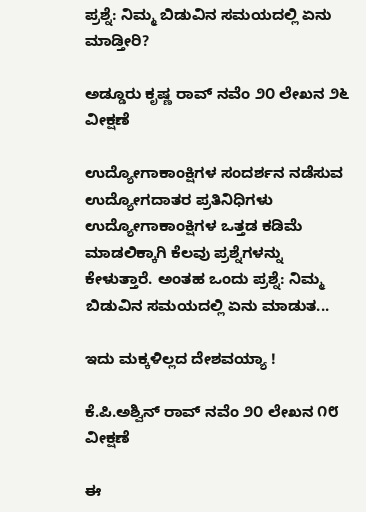ಪ್ರಶ್ನೆ: ನಿಮ್ಮ ಬಿಡುವಿನ ಸಮಯದಲ್ಲಿ ಏನು ಮಾಡ್ತೀರಿ?

ಅಡ್ಡೂರು ಕೃಷ್ಣ ರಾವ್ ನವೆಂ ೨೦ ಲೇಖನ ೨೬ ವೀಕ್ಷಣೆ

ಉದ್ಯೋಗಾಕಾಂಕ್ಷಿಗಳ ಸಂದರ್ಶನ ನಡೆಸುವ ಉದ್ಯೋಗದಾತರ ಪ್ರತಿನಿಧಿಗಳು ಉದ್ಯೋಗಾಕಾಂಕ್ಷಿಗಳ ಒತ್ತಡ ಕಡಿಮೆ ಮಾಡಲಿಕ್ಕಾಗಿ ಕೆಲವು ಪ್ರಶ್ನೆಗಳನ್ನು ಕೇಳುತ್ತಾರೆ. ಅಂತಹ ಒಂದು ಪ್ರಶ್ನೆ: ನಿಮ್ಮ ಬಿಡುವಿನ ಸಮಯದಲ್ಲಿ ಏನು ಮಾಡುತ...

ಇದು ಮಕ್ಕಳಿಲ್ಲದ ದೇಶವಯ್ಯಾ !

ಕೆ.ಪಿ.ಅಶ್ವಿನ್ ರಾವ್ ನವೆಂ ೨೦ ಲೇಖನ ೧೮ ವೀಕ್ಷಣೆ

ಈ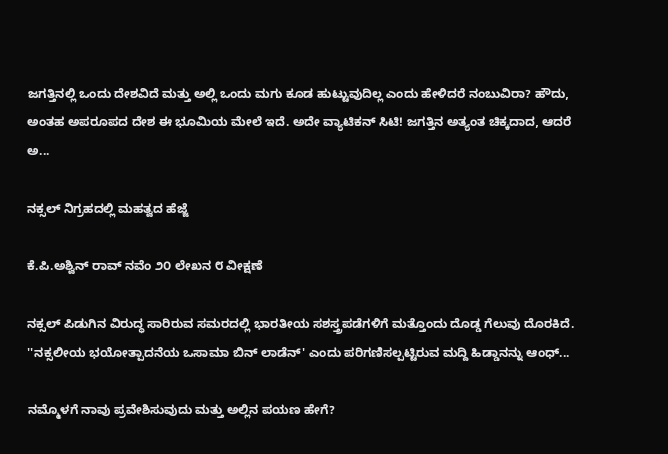ಜಗತ್ತಿನಲ್ಲಿ ಒಂದು ದೇಶವಿದೆ ಮತ್ತು ಅಲ್ಲಿ ಒಂದು ಮಗು ಕೂಡ ಹುಟ್ಟುವುದಿಲ್ಲ ಎಂದು ಹೇಳಿದರೆ ನಂಬುವಿರಾ? ಹೌದು, ಅಂತಹ ಅಪರೂಪದ ದೇಶ ಈ ಭೂಮಿಯ ಮೇಲೆ ಇದೆ. ಅದೇ ವ್ಯಾಟಿಕನ್ ಸಿಟಿ! ಜಗತ್ತಿನ ಅತ್ಯಂತ ಚಿಕ್ಕದಾದ, ಆದರೆ ಅ...

ನಕ್ಸಲ್ ನಿಗ್ರಹದಲ್ಲಿ ಮಹತ್ವದ ಹೆಜ್ಜೆ

ಕೆ.ಪಿ.ಅಶ್ವಿನ್ ರಾವ್ ನವೆಂ ೨೦ ಲೇಖನ ೮ ವೀಕ್ಷಣೆ

ನಕ್ಸಲ್ ಪಿಡುಗಿನ ವಿರುದ್ಧ ಸಾರಿರುವ ಸಮರದಲ್ಲಿ ಭಾರತೀಯ ಸಶಸ್ತ್ರಪಡೆಗಳಿಗೆ ಮತ್ತೊಂದು ದೊಡ್ಡ ಗೆಲುವು ದೊರಕಿದೆ. ''ನಕ್ಸಲೀಯ ಭಯೋತ್ಪಾದನೆಯ ಒಸಾಮಾ ಬಿನ್ ಲಾಡೆನ್' ಎಂದು ಪರಿಗಣಿಸಲ್ಪಟ್ಟಿರುವ ಮದ್ದಿ ಹಿಡ್ಡಾನನ್ನು ಆಂಧ್...

ನಮ್ಮೊಳಗೆ ನಾವು ಪ್ರವೇಶಿಸುವುದು ಮತ್ತು ಅಲ್ಲಿನ ಪಯಣ ಹೇಗೆ?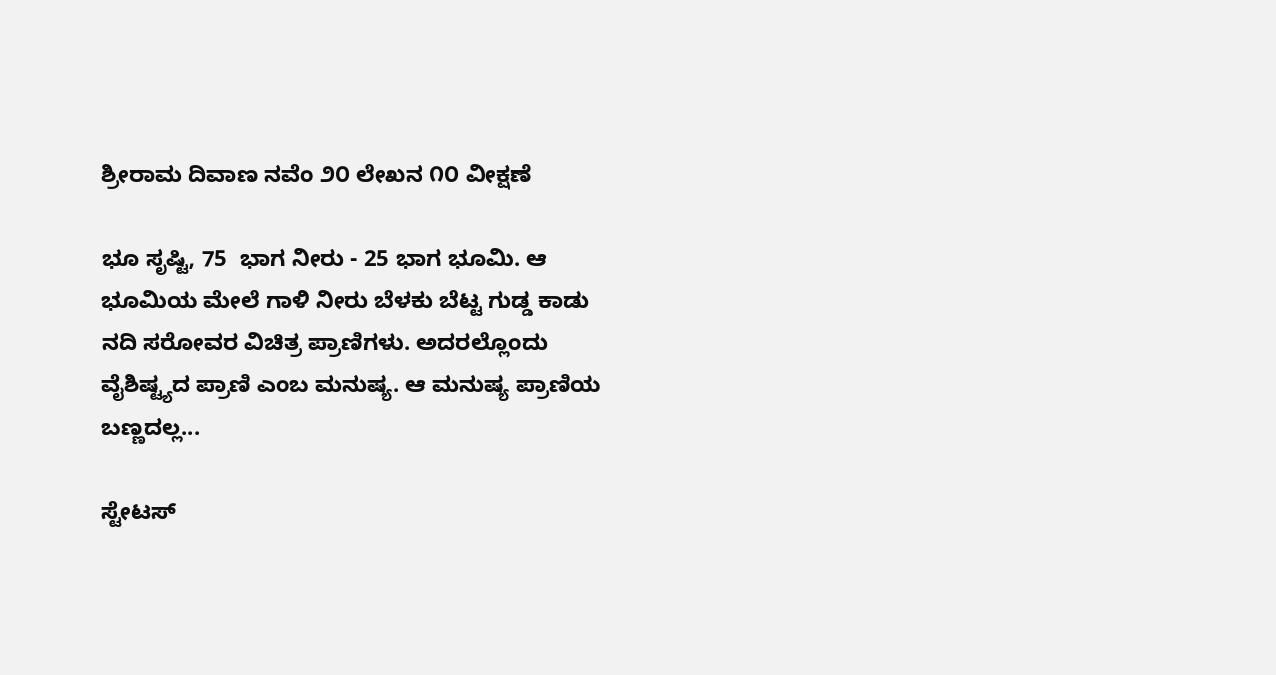ಶ್ರೀರಾಮ ದಿವಾಣ ನವೆಂ ೨೦ ಲೇಖನ ೧೦ ವೀಕ್ಷಣೆ

ಭೂ ಸೃಷ್ಟಿ, 75  ಭಾಗ ನೀರು - 25 ಭಾಗ ಭೂಮಿ. ಆ ಭೂಮಿಯ ಮೇಲೆ ಗಾಳಿ ನೀರು ಬೆಳಕು ಬೆಟ್ಟ ಗುಡ್ಡ ಕಾಡು ನದಿ ಸರೋವರ ವಿಚಿತ್ರ ಪ್ರಾಣಿಗಳು. ಅದರಲ್ಲೊಂದು ವೈಶಿಷ್ಟ್ಯದ ಪ್ರಾಣಿ ಎಂಬ ಮನುಷ್ಯ. ಆ ಮನುಷ್ಯ ಪ್ರಾಣಿಯ ಬಣ್ಣದಲ್ಲ...

ಸ್ಟೇಟಸ್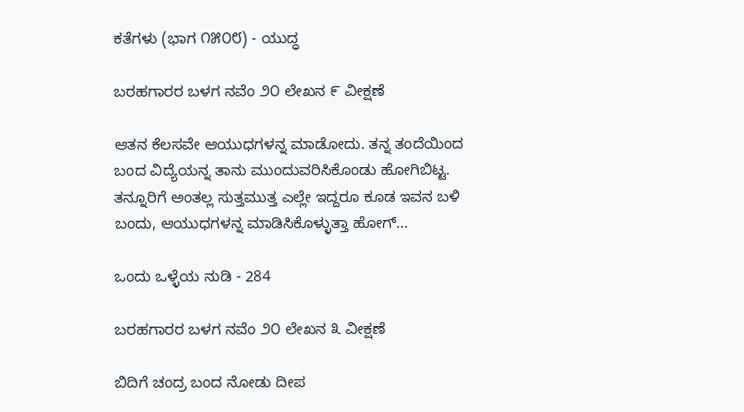ಕತೆಗಳು (ಭಾಗ ೧೫೦೮) - ಯುದ್ಧ

ಬರಹಗಾರರ ಬಳಗ ನವೆಂ ೨೦ ಲೇಖನ ೯ ವೀಕ್ಷಣೆ

ಆತನ ಕೆಲಸವೇ ಆಯುಧಗಳನ್ನ ಮಾಡೋದು. ತನ್ನ ತಂದೆಯಿಂದ ಬಂದ ವಿದ್ಯೆಯನ್ನ ತಾನು ಮುಂದುವರಿಸಿಕೊಂಡು ಹೋಗಿಬಿಟ್ಟ. ತನ್ನೂರಿಗೆ ಅಂತಲ್ಲ ಸುತ್ತಮುತ್ತ ಎಲ್ಲೇ ಇದ್ದರೂ ಕೂಡ ಇವನ ಬಳಿ ಬಂದು, ಆಯುಧಗಳನ್ನ ಮಾಡಿಸಿಕೊಳ್ಳುತ್ತಾ ಹೋಗ್...

ಒಂದು ಒಳ್ಳೆಯ ನುಡಿ - 284

ಬರಹಗಾರರ ಬಳಗ ನವೆಂ ೨೦ ಲೇಖನ ೩ ವೀಕ್ಷಣೆ

ಬಿದಿಗೆ ಚಂದ್ರ ಬಂದ ನೋಡು ದೀಪ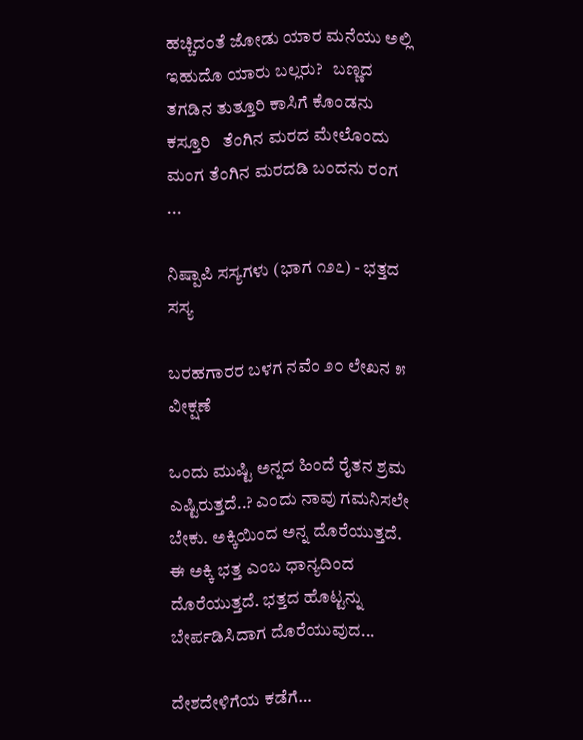ಹಚ್ಚಿದಂತೆ ಜೋಡು ಯಾರ ಮನೆಯು ಅಲ್ಲಿ ಇಹುದೊ ಯಾರು ಬಲ್ಲರು?   ಬಣ್ಣದ ತಗಡಿನ ತುತ್ತೂರಿ ಕಾಸಿಗೆ ಕೊಂಡನು ಕಸ್ತೂರಿ   ತೆಂಗಿನ ಮರದ ಮೇಲೊಂದು ಮಂಗ ತೆಂಗಿನ ಮರದಡಿ ಬಂದನು ರಂಗ  ...

ನಿಷ್ಪಾಪಿ ಸಸ್ಯಗಳು (ಭಾಗ ೧೨೭) - ಭತ್ತದ ಸಸ್ಯ

ಬರಹಗಾರರ ಬಳಗ ನವೆಂ ೨೦ ಲೇಖನ ೫ ವೀಕ್ಷಣೆ

ಒಂದು ಮುಷ್ಟಿ ಅನ್ನದ ಹಿಂದೆ ರೈತನ ಶ್ರಮ ಎಷ್ಟಿರುತ್ತದೆ..? ಎಂದು ನಾವು ಗಮನಿಸಲೇ ಬೇಕು. ಅಕ್ಕಿಯಿಂದ ಅನ್ನ ದೊರೆಯುತ್ತದೆ. ಈ ಅಕ್ಕಿ ಭತ್ತ ಎಂಬ ಧಾನ್ಯದಿಂದ ದೊರೆಯುತ್ತದೆ. ಭತ್ತದ ಹೊಟ್ಟನ್ನು ಬೇರ್ಪಡಿಸಿದಾಗ ದೊರೆಯುವುದ...

ದೇಶದೇಳಿಗೆಯ ಕಡೆಗೆ…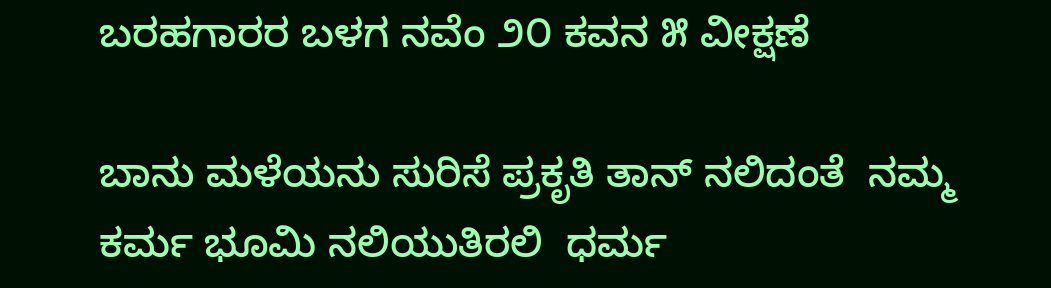ಬರಹಗಾರರ ಬಳಗ ನವೆಂ ೨೦ ಕವನ ೫ ವೀಕ್ಷಣೆ

ಬಾನು ಮಳೆಯನು ಸುರಿಸೆ ಪ್ರಕೃತಿ ತಾನ್ ನಲಿದಂತೆ  ನಮ್ಮ ಕರ್ಮ ಭೂಮಿ ನಲಿಯುತಿರಲಿ  ಧರ್ಮ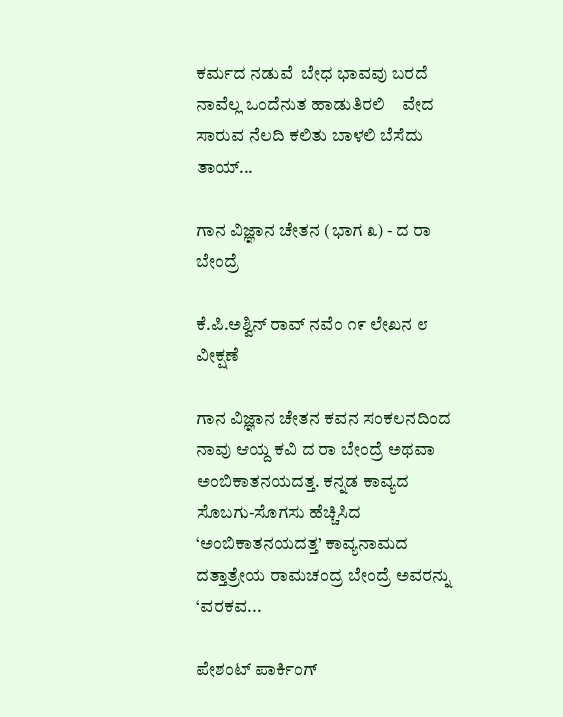ಕರ್ಮದ ನಡುವೆ  ಬೇಧ ಭಾವವು ಬರದೆ  ನಾವೆಲ್ಲ ಒಂದೆನುತ ಹಾಡುತಿರಲಿ    ವೇದ ಸಾರುವ ನೆಲದಿ ಕಲಿತು ಬಾಳಲಿ ಬೆಸೆದು  ತಾಯ್...

ಗಾನ ವಿಜ್ಞಾನ ಚೇತನ (ಭಾಗ ೩) - ದ ರಾ ಬೇಂದ್ರೆ

ಕೆ.ಪಿ.ಅಶ್ವಿನ್ ರಾವ್ ನವೆಂ ೧೯ ಲೇಖನ ೮ ವೀಕ್ಷಣೆ

ಗಾನ ವಿಜ್ಞಾನ ಚೇತನ ಕವನ ಸಂಕಲನದಿಂದ ನಾವು ಆಯ್ದ ಕವಿ ದ ರಾ ಬೇಂದ್ರೆ ಅಥವಾ ಅಂಬಿಕಾತನಯದತ್ತ. ಕನ್ನಡ ಕಾವ್ಯದ ಸೊಬಗು-ಸೊಗಸು ಹೆಚ್ಚಿಸಿದ ‘ಅಂಬಿಕಾತನಯದತ್ತ’ ಕಾವ್ಯನಾಮದ ದತ್ತಾತ್ರೇಯ ರಾಮಚಂದ್ರ ಬೇಂದ್ರೆ ಅವರನ್ನು ‘ವರಕವ...

ಪೇಶಂಟ್ ಪಾರ್ಕಿಂಗ್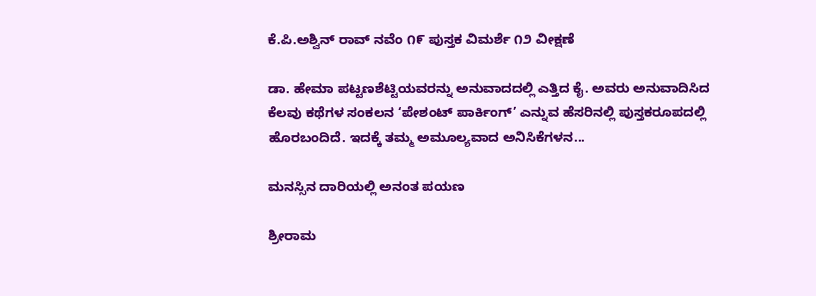ಕೆ.ಪಿ.ಅಶ್ವಿನ್ ರಾವ್ ನವೆಂ ೧೯ ಪುಸ್ತಕ ವಿಮರ್ಶೆ ೧೨ ವೀಕ್ಷಣೆ

ಡಾ. ಹೇಮಾ ಪಟ್ಟಣಶೆಟ್ಟಿಯವರನ್ನು ಅನುವಾದದಲ್ಲಿ ಎತ್ತಿದ ಕೈ. ಅವರು ಅನುವಾದಿಸಿದ ಕೆಲವು ಕಥೆಗಳ ಸಂಕಲನ ‘ಪೇಶಂಟ್ ಪಾರ್ಕಿಂಗ್’ ಎನ್ನುವ ಹೆಸರಿನಲ್ಲಿ ಪುಸ್ತಕರೂಪದಲ್ಲಿ ಹೊರಬಂದಿದೆ. ಇದಕ್ಕೆ ತಮ್ಮ ಅಮೂಲ್ಯವಾದ ಅನಿಸಿಕೆಗಳನ...

ಮನಸ್ಸಿನ ದಾರಿಯಲ್ಲಿ ಅನಂತ ಪಯಣ

ಶ್ರೀರಾಮ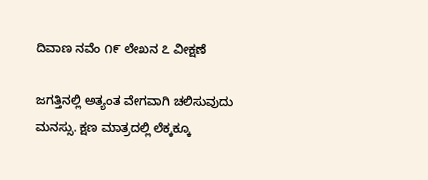ದಿವಾಣ ನವೆಂ ೧೯ ಲೇಖನ ೭ ವೀಕ್ಷಣೆ

ಜಗತ್ತಿನಲ್ಲಿ ಅತ್ಯಂತ ವೇಗವಾಗಿ ಚಲಿಸುವುದು ಮನಸ್ಸು. ಕ್ಷಣ ಮಾತ್ರದಲ್ಲಿ ಲೆಕ್ಕಕ್ಕೂ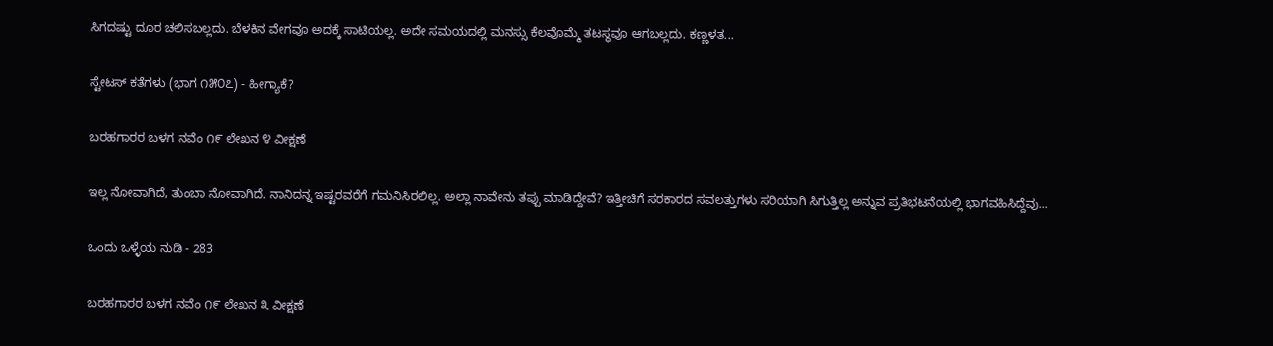ಸಿಗದಷ್ಟು ದೂರ ಚಲಿಸಬಲ್ಲದು. ಬೆಳಕಿನ ವೇಗವೂ ಅದಕ್ಕೆ ಸಾಟಿಯಲ್ಲ. ಅದೇ ಸಮಯದಲ್ಲಿ ಮನಸ್ಸು ಕೆಲವೊಮ್ಮೆ ತಟಸ್ಥವೂ ಆಗಬಲ್ಲದು. ಕಣ್ಣಳತ...

ಸ್ಟೇಟಸ್ ಕತೆಗಳು (ಭಾಗ ೧೫೦೭) - ಹೀಗ್ಯಾಕೆ?

ಬರಹಗಾರರ ಬಳಗ ನವೆಂ ೧೯ ಲೇಖನ ೪ ವೀಕ್ಷಣೆ

ಇಲ್ಲ ನೋವಾಗಿದೆ, ತುಂಬಾ ನೋವಾಗಿದೆ. ನಾನಿದನ್ನ ಇಷ್ಟರವರೆಗೆ ಗಮನಿಸಿರಲಿಲ್ಲ. ಅಲ್ಲಾ ನಾವೇನು ತಪ್ಪು ಮಾಡಿದ್ದೇವೆ? ಇತ್ತೀಚಿಗೆ ಸರಕಾರದ ಸವಲತ್ತುಗಳು ಸರಿಯಾಗಿ ಸಿಗುತ್ತಿಲ್ಲ ಅನ್ನುವ ಪ್ರತಿಭಟನೆಯಲ್ಲಿ ಭಾಗವಹಿಸಿದ್ದೆವು...

ಒಂದು ಒಳ್ಳೆಯ ನುಡಿ - 283

ಬರಹಗಾರರ ಬಳಗ ನವೆಂ ೧೯ ಲೇಖನ ೩ ವೀಕ್ಷಣೆ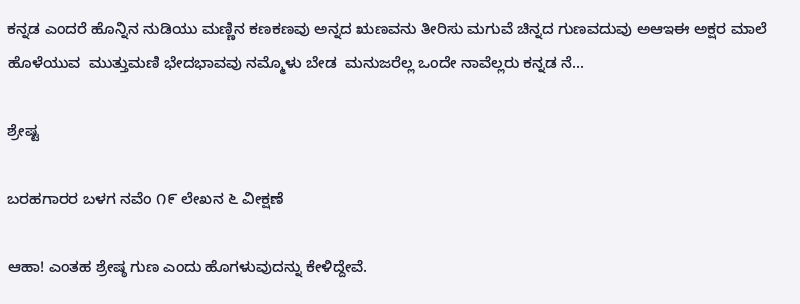ಕನ್ನಡ ಎಂದರೆ ಹೊನ್ನಿನ ನುಡಿಯು ಮಣ್ಣಿನ ಕಣಕಣವು ಅನ್ನದ ಋಣವನು ತೀರಿಸು ಮಗುವೆ ಚಿನ್ನದ ಗುಣವದುವು ಅಆಇಈ ಅಕ್ಷರ ಮಾಲೆ ಹೊಳೆಯುವ  ಮುತ್ತುಮಣಿ ಭೇದಭಾವವು ನಮ್ಮೊಳು ಬೇಡ  ಮನುಜರೆಲ್ಲ ಒಂದೇ ನಾವೆಲ್ಲರು ಕನ್ನಡ ನೆ...

ಶ್ರೇಷ್ಟ

ಬರಹಗಾರರ ಬಳಗ ನವೆಂ ೧೯ ಲೇಖನ ೬ ವೀಕ್ಷಣೆ

ಆಹಾ! ಎಂತಹ ಶ್ರೇಷ್ಠ ಗುಣ ಎಂದು ಹೊಗಳುವುದನ್ನು ಕೇಳಿದ್ದೇವೆ.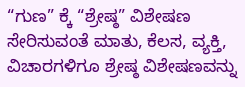“ಗುಣ” ಕ್ಕೆ “ಶ್ರೇಷ್ಠ” ವಿಶೇಷಣ ಸೇರಿಸುವಂತೆ ಮಾತು, ಕೆಲಸ, ವ್ಯಕ್ತಿ, ವಿಚಾರಗಳಿಗೂ ಶ್ರೇಷ್ಠ ವಿಶೇಷಣವನ್ನು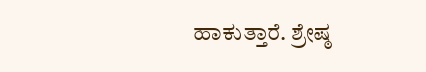ಹಾಕುತ್ತಾರೆ. ಶ್ರೇಷ್ಠ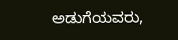ಅಡುಗೆಯವರು,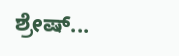ಶ್ರೇಷ್...